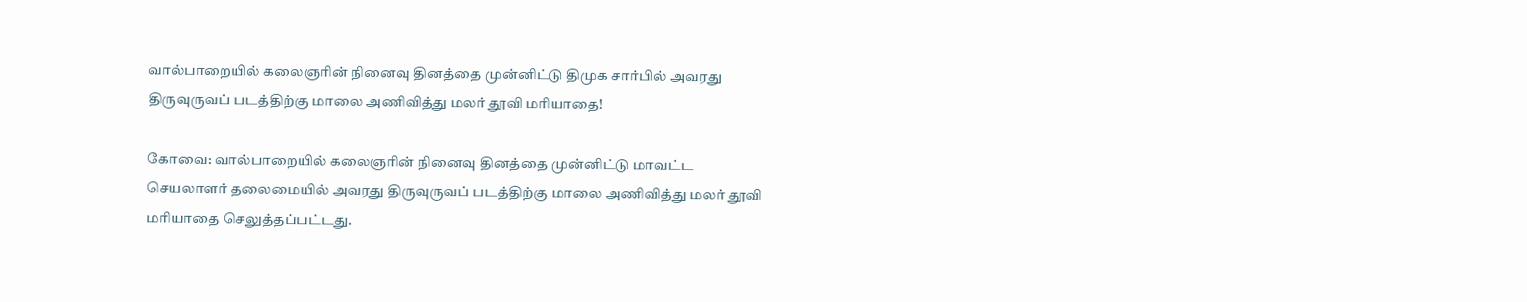வால்பாறையில் கலைஞரின் நினைவு தினத்தை முன்னிட்டு திமுக சார்பில் அவரது திருவுருவப் படத்திற்கு மாலை அணிவித்து மலர் தூவி மரியாதை!

கோவை: வால்பாறையில் கலைஞரின் நினைவு தினத்தை முன்னிட்டு மாவட்ட செயலாளர் தலைமையில் அவரது திருவுருவப் படத்திற்கு மாலை அணிவித்து மலர் தூவி மரியாதை செலுத்தப்பட்டது.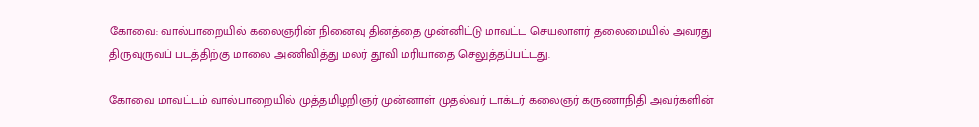கோவை: வால்பாறையில் கலைஞரின் நினைவு தினத்தை முன்னிட்டு மாவட்ட செயலாளர் தலைமையில் அவரது திருவுருவப் படத்திற்கு மாலை அணிவித்து மலர் தூவி மரியாதை செலுத்தப்பட்டது.

கோவை மாவட்டம் வால்பாறையில் முத்தமிழறிஞர் முன்னாள் முதல்வர் டாக்டர் கலைஞர் கருணாநிதி அவர்களின்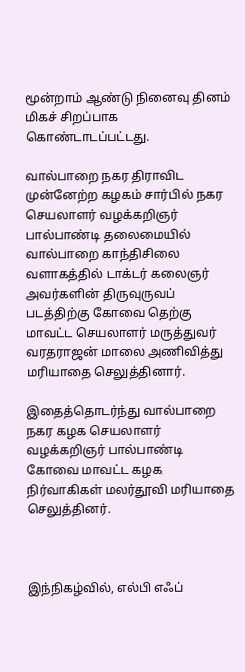மூன்றாம் ஆண்டு நினைவு தினம் மிகச் சிறப்பாக கொண்டாடப்பட்டது.

வால்பாறை நகர திராவிட முன்னேற்ற கழகம் சார்பில் நகர செயலாளர் வழக்கறிஞர் பால்பாண்டி தலைமையில் வால்பாறை காந்திசிலை வளாகத்தில் டாக்டர் கலைஞர் அவர்களின் திருவுருவப் படத்திற்கு கோவை தெற்கு மாவட்ட செயலாளர் மருத்துவர் வரதராஜன் மாலை அணிவித்து மரியாதை செலுத்தினார்.

இதைத்தொடர்ந்து வால்பாறை நகர கழக செயலாளர் வழக்கறிஞர் பால்பாண்டி கோவை மாவட்ட கழக நிர்வாகிகள் மலர்தூவி மரியாதை செலுத்தினர்.



இந்நிகழ்வில், எல்பி எஃப்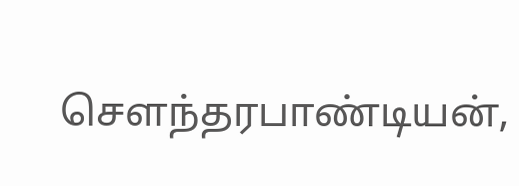சௌந்தரபாண்டியன்,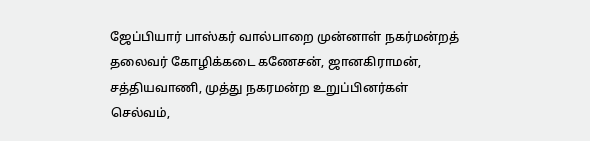ஜேப்பியார் பாஸ்கர் வால்பாறை முன்னாள் நகர்மன்றத் தலைவர் கோழிக்கடை கணேசன், ஜானகிராமன், சத்தியவாணி, முத்து நகரமன்ற உறுப்பினர்கள் செல்வம்,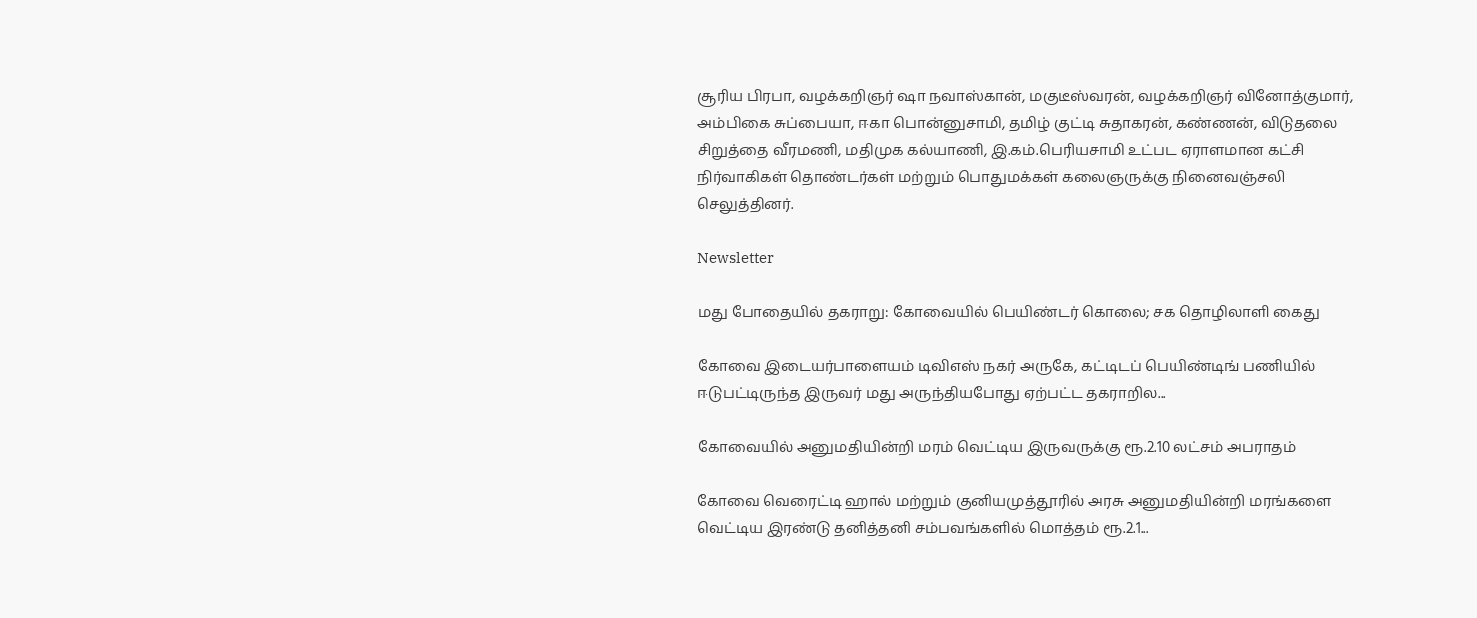சூரிய பிரபா, வழக்கறிஞர் ஷா நவாஸ்கான், மகுடீஸ்வரன், வழக்கறிஞர் வினோத்குமார், அம்பிகை சுப்பையா, ஈகா பொன்னுசாமி, தமிழ் குட்டி சுதாகரன், கண்ணன், விடுதலை சிறுத்தை வீரமணி, மதிமுக கல்யாணி, இ.கம்.பெரியசாமி உட்பட ஏராளமான கட்சி நிர்வாகிகள் தொண்டர்கள் மற்றும் பொதுமக்கள் கலைஞருக்கு நினைவஞ்சலி செலுத்தினர்.

Newsletter

மது போதையில் தகராறு: கோவையில் பெயிண்டர் கொலை; சக தொழிலாளி கைது

கோவை இடையர்பாளையம் டிவிஎஸ் நகர் அருகே, கட்டிடப் பெயிண்டிங் பணியில் ஈடுபட்டிருந்த இருவர் மது அருந்தியபோது ஏற்பட்ட தகராறில...

கோவையில் அனுமதியின்றி மரம் வெட்டிய இருவருக்கு ரூ.2.10 லட்சம் அபராதம்

கோவை வெரைட்டி ஹால் மற்றும் குனியமுத்தூரில் அரசு அனுமதியின்றி மரங்களை வெட்டிய இரண்டு தனித்தனி சம்பவங்களில் மொத்தம் ரூ.2.1...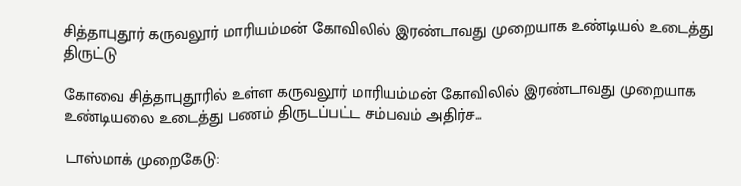சித்தாபுதூர் கருவலூர் மாரியம்மன் கோவிலில் இரண்டாவது முறையாக உண்டியல் உடைத்து திருட்டு

கோவை சித்தாபுதூரில் உள்ள கருவலூர் மாரியம்மன் கோவிலில் இரண்டாவது முறையாக உண்டியலை உடைத்து பணம் திருடப்பட்ட சம்பவம் அதிர்ச...

டாஸ்மாக் முறைகேடு: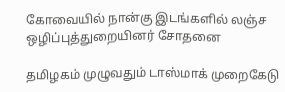கோவையில் நான்கு இடங்களில் லஞ்ச ஒழிப்புத்துறையினர் சோதனை

தமிழகம் முழுவதும் டாஸ்மாக் முறைகேடு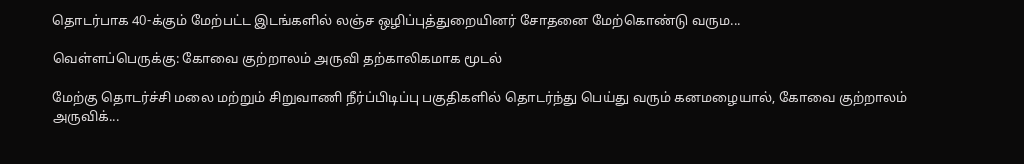தொடர்பாக 40-க்கும் மேற்பட்ட இடங்களில் லஞ்ச ஒழிப்புத்துறையினர் சோதனை மேற்கொண்டு வரும...

வெள்ளப்பெருக்கு: கோவை குற்றாலம் அருவி தற்காலிகமாக மூடல்

மேற்கு தொடர்ச்சி மலை மற்றும் சிறுவாணி நீர்ப்பிடிப்பு பகுதிகளில் தொடர்ந்து பெய்து வரும் கனமழையால், கோவை குற்றாலம் அருவிக்...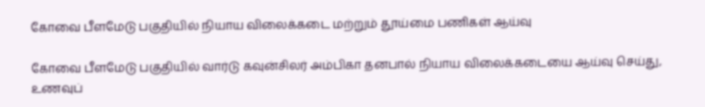கோவை பீளமேடு பகுதியில் நியாய விலைக்கடை மற்றும் தூய்மை பணிகள் ஆய்வு

கோவை பீளமேடு பகுதியில் வார்டு கவுன்சிலர் அம்பிகா தனபால் நியாய விலைக்கடையை ஆய்வு செய்து, உணவுப்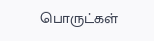பொருட்கள்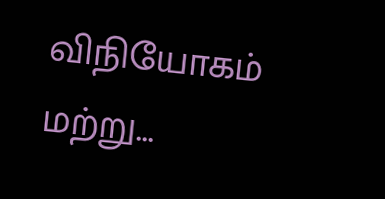விநியோகம் மற்று...